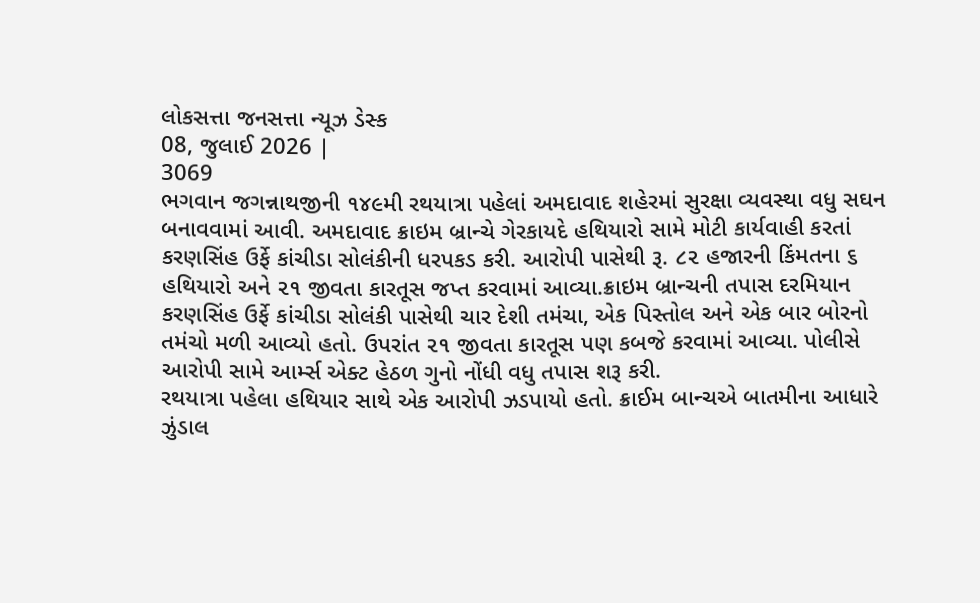લોકસત્તા જનસત્તા ન્યૂઝ ડેસ્ક
08, જુલાઈ 2026 |
3069
ભગવાન જગન્નાથજીની ૧૪૯મી રથયાત્રા પહેલાં અમદાવાદ શહેરમાં સુરક્ષા વ્યવસ્થા વધુ સઘન બનાવવામાં આવી. અમદાવાદ ક્રાઇમ બ્રાન્ચે ગેરકાયદે હથિયારો સામે મોટી કાર્યવાહી કરતાં કરણસિંહ ઉર્ફે કાંચીડા સોલંકીની ધરપકડ કરી. આરોપી પાસેથી રૂ. ૮૨ હજારની કિંમતના ૬ હથિયારો અને ૨૧ જીવતા કારતૂસ જપ્ત કરવામાં આવ્યા.ક્રાઇમ બ્રાન્ચની તપાસ દરમિયાન કરણસિંહ ઉર્ફે કાંચીડા સોલંકી પાસેથી ચાર દેશી તમંચા, એક પિસ્તોલ અને એક બાર બોરનો તમંચો મળી આવ્યો હતો. ઉપરાંત ૨૧ જીવતા કારતૂસ પણ કબજે કરવામાં આવ્યા. પોલીસે આરોપી સામે આર્મ્સ એક્ટ હેઠળ ગુનો નોંધી વધુ તપાસ શરૂ કરી.
રથયાત્રા પહેલા હથિયાર સાથે એક આરોપી ઝડપાયો હતો. ક્રાઈમ બાન્ચએ બાતમીના આધારે ઝુંડાલ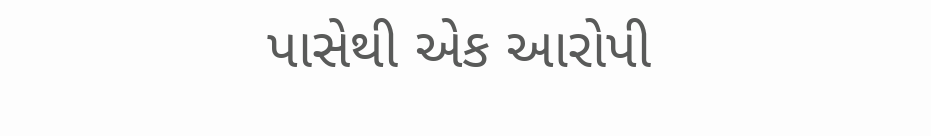પાસેથી એક આરોપી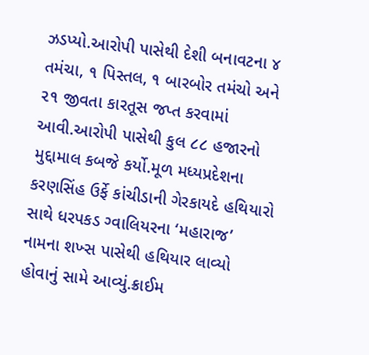ઝડપ્યો.આરોપી પાસેથી દેશી બનાવટના ૪ તમંચા, ૧ પિસ્તલ, ૧ બારબોર તમંચો અને ૨૧ જીવતા કારતૂસ જપ્ત કરવામાં આવી.આરોપી પાસેથી કુલ ૮૮ હજારનો મુદ્દામાલ કબજે કર્યો.મૂળ મધ્યપ્રદેશના કરણસિંહ ઉર્ફે કાંચીડાની ગેરકાયદે હથિયારો સાથે ધરપકડ ગ્વાલિયરના ‘મહારાજ’ નામના શખ્સ પાસેથી હથિયાર લાવ્યો હોવાનું સામે આવ્યું.ક્રાઈમ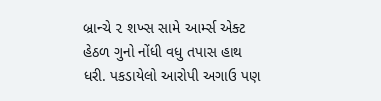બ્રાન્ચે ૨ શખ્સ સામે આર્મ્સ એક્ટ હેઠળ ગુનો નોંધી વધુ તપાસ હાથ ધરી. પકડાયેલો આરોપી અગાઉ પણ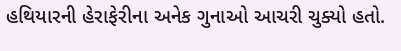હથિયારની હેરાફેરીના અનેક ગુનાઓ આચરી ચુક્યો હતો.